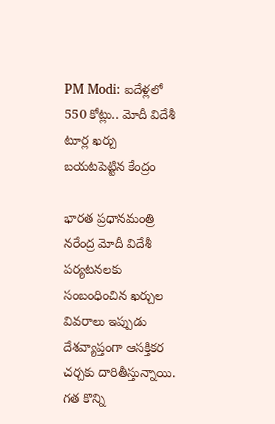PM Modi: ఐదేళ్లలో 550 కోట్లు.. మోదీ విదేశీ టూర్ల ఖర్చు బయటపెట్టిన కేంద్రం

భారత ప్రధానమంత్రి నరేంద్ర మోదీ విదేశీ పర్యటనలకు సంబంధించిన ఖర్చుల వివరాలు ఇప్పుడు దేశవ్యాప్తంగా ఆసక్తికర చర్చకు దారితీస్తున్నాయి. గత కొన్ని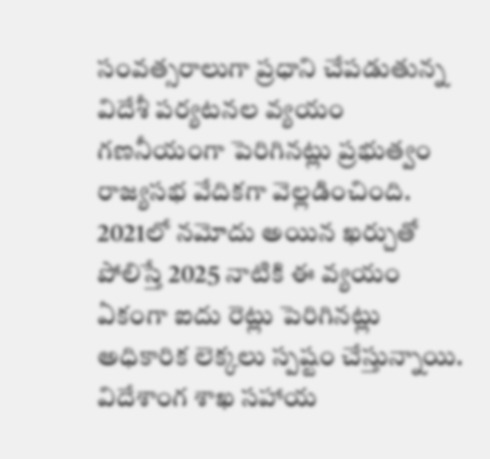సంవత్సరాలుగా ప్రధాని చేపడుతున్న విదేశీ పర్యటనల వ్యయం గణనీయంగా పెరిగినట్లు ప్రభుత్వం రాజ్యసభ వేదికగా వెల్లడించింది. 2021లో నమోదు అయిన ఖర్చుతో పోలిస్తే 2025 నాటికి ఈ వ్యయం ఏకంగా ఐదు రెట్లు పెరిగినట్లు అధికారిక లెక్కలు స్పష్టం చేస్తున్నాయి. విదేశాంగ శాఖ సహాయ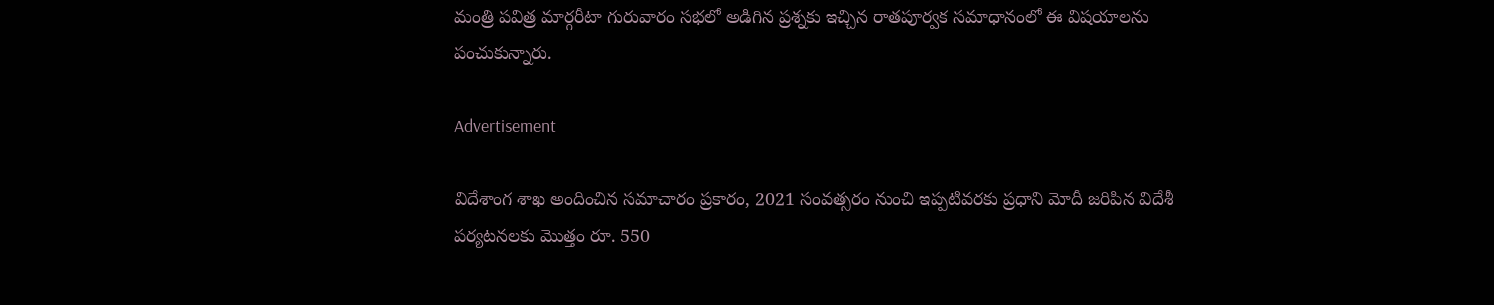మంత్రి పవిత్ర మార్గరీటా గురువారం సభలో అడిగిన ప్రశ్నకు ఇచ్చిన రాతపూర్వక సమాధానంలో ఈ విషయాలను పంచుకున్నారు.

Advertisement

విదేశాంగ శాఖ అందించిన సమాచారం ప్రకారం, 2021 సంవత్సరం నుంచి ఇప్పటివరకు ప్రధాని మోదీ జరిపిన విదేశీ పర్యటనలకు మొత్తం రూ. 550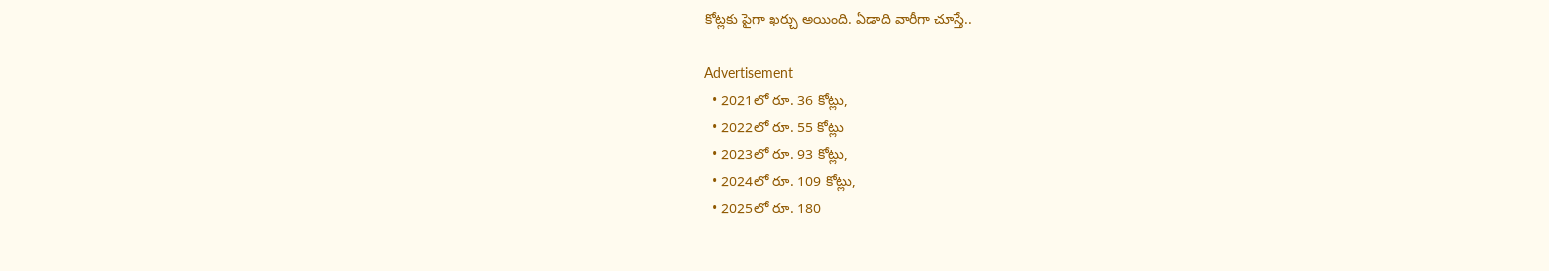కోట్లకు పైగా ఖర్చు అయింది. ఏడాది వారీగా చూస్తే..

Advertisement
  • 2021లో రూ. 36 కోట్లు,
  • 2022లో రూ. 55 కోట్లు
  • 2023లో రూ. 93 కోట్లు,
  • 2024లో రూ. 109 కోట్లు,
  • 2025లో రూ. 180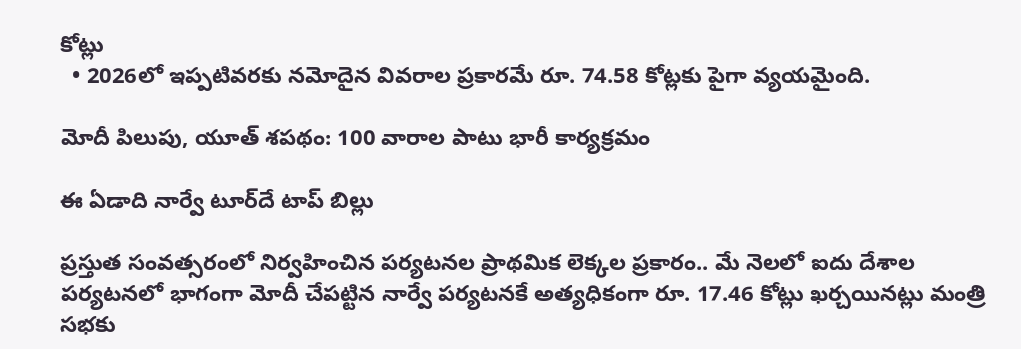కోట్లు
  • 2026లో ఇప్పటివరకు నమోదైన వివరాల ప్రకారమే రూ. 74.58 కోట్లకు పైగా వ్యయమైంది.

మోదీ పిలుపు, యూత్ శపథం: 100 వారాల పాటు భారీ కార్యక్రమం

ఈ ఏడాది నార్వే టూర్‌దే టాప్ బిల్లు

ప్రస్తుత సంవత్సరంలో నిర్వహించిన పర్యటనల ప్రాథమిక లెక్కల ప్రకారం.. మే నెలలో ఐదు దేశాల పర్యటనలో భాగంగా మోదీ చేపట్టిన నార్వే పర్యటనకే అత్యధికంగా రూ. 17.46 కోట్లు ఖర్చయినట్లు మంత్రి సభకు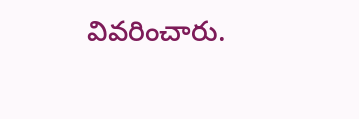వివరించారు.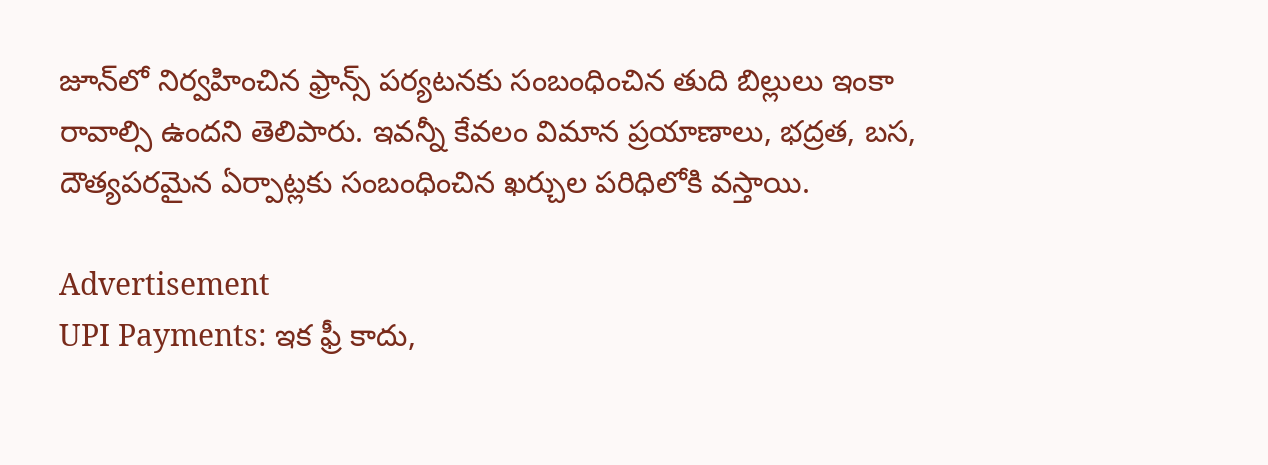జూన్‌లో నిర్వహించిన ఫ్రాన్స్ పర్యటనకు సంబంధించిన తుది బిల్లులు ఇంకా రావాల్సి ఉందని తెలిపారు. ఇవన్నీ కేవలం విమాన ప్రయాణాలు, భద్రత, బస, దౌత్యపరమైన ఏర్పాట్లకు సంబంధించిన ఖర్చుల పరిధిలోకి వస్తాయి.

Advertisement
UPI Payments: ఇక ఫ్రీ కాదు,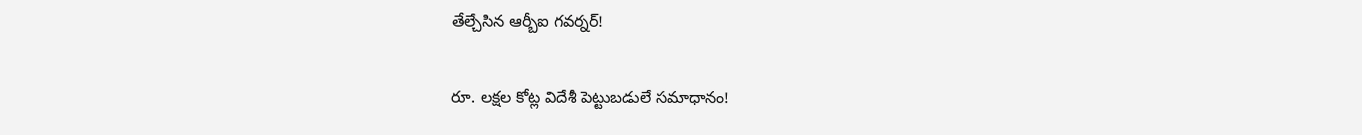తేల్చేసిన ఆర్బీఐ గవర్నర్!

రూ. లక్షల కోట్ల విదేశీ పెట్టుబడులే సమాధానం!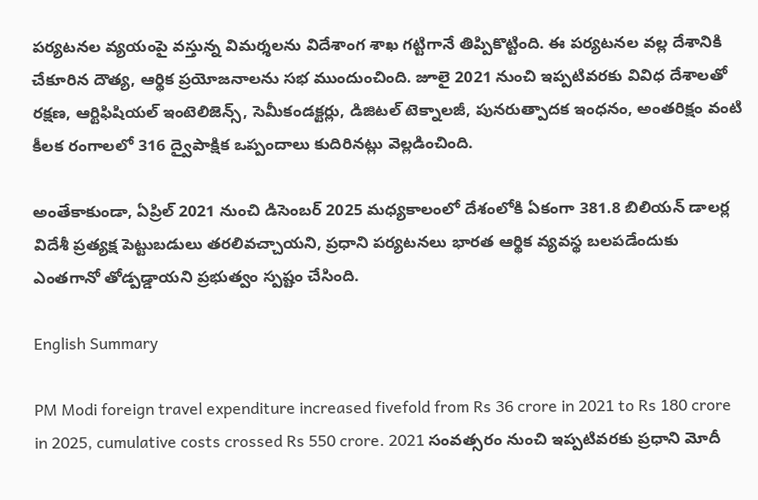పర్యటనల వ్యయంపై వస్తున్న విమర్శలను విదేశాంగ శాఖ గట్టిగానే తిప్పికొట్టింది. ఈ పర్యటనల వల్ల దేశానికి చేకూరిన దౌత్య, ఆర్థిక ప్రయోజనాలను సభ ముందుంచింది. జూలై 2021 నుంచి ఇప్పటివరకు వివిధ దేశాలతో రక్షణ, ఆర్టిఫిషియల్ ఇంటెలిజెన్స్, సెమీకండక్టర్లు, డిజిటల్ టెక్నాలజీ, పునరుత్పాదక ఇంధనం, అంతరిక్షం వంటి కీలక రంగాలలో 316 ద్వైపాక్షిక ఒప్పందాలు కుదిరినట్లు వెల్లడించింది.

అంతేకాకుండా, ఏప్రిల్ 2021 నుంచి డిసెంబర్ 2025 మధ్యకాలంలో దేశంలోకి ఏకంగా 381.8 బిలియన్ డాలర్ల విదేశీ ప్రత్యక్ష పెట్టుబడులు తరలివచ్చాయని, ప్రధాని పర్యటనలు భారత ఆర్థిక వ్యవస్థ బలపడేందుకు ఎంతగానో తోడ్పడ్డాయని ప్రభుత్వం స్పష్టం చేసింది.

English Summary

PM Modi foreign travel expenditure increased fivefold from Rs 36 crore in 2021 to Rs 180 crore in 2025, cumulative costs crossed Rs 550 crore. 2021 సంవత్సరం నుంచి ఇప్పటివరకు ప్రధాని మోదీ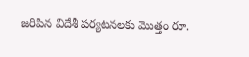జరిపిన విదేశీ పర్యటనలకు మొత్తం రూ.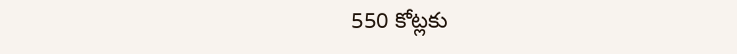550 కోట్లకు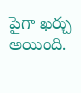పైగా ఖర్చు అయింది.